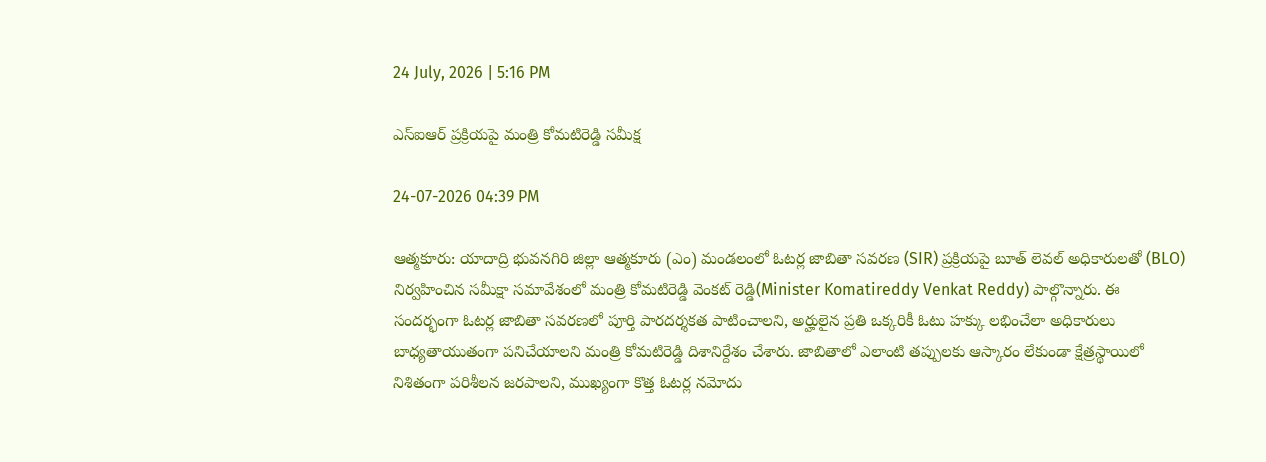24 July, 2026 | 5:16 PM

ఎస్‌ఐఆర్ ప్రక్రియపై మంత్రి కోమటిరెడ్డి సమీక్ష

24-07-2026 04:39 PM

ఆత్మకూరు: యాదాద్రి భువనగిరి జిల్లా ఆత్మకూరు (ఎం) మండలంలో ఓటర్ల జాబితా సవరణ (SIR) ప్రక్రియపై బూత్ లెవల్ అధికారులతో (BLO) నిర్వహించిన సమీక్షా సమావేశంలో మంత్రి కోమటిరెడ్డి వెంకట్ రెడ్డి(Minister Komatireddy Venkat Reddy) పాల్గొన్నారు. ఈ సందర్భంగా ఓటర్ల జాబితా సవరణలో పూర్తి పారదర్శకత పాటించాలని, అర్హులైన ప్రతి ఒక్కరికీ ఓటు హక్కు లభించేలా అధికారులు బాధ్యతాయుతంగా పనిచేయాలని మంత్రి కోమటిరెడ్డి దిశానిర్దేశం చేశారు. జాబితాలో ఎలాంటి తప్పులకు ఆస్కారం లేకుండా క్షేత్రస్థాయిలో నిశితంగా పరిశీలన జరపాలని, ముఖ్యంగా కొత్త ఓటర్ల నమోదు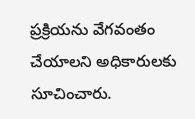ప్రక్రియను వేగవంతం చేయాలని అధికారులకు సూచించారు.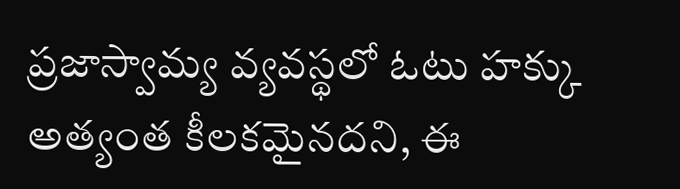ప్రజాస్వామ్య వ్యవస్థలో ఓటు హక్కు అత్యంత కీలకమైనదని, ఈ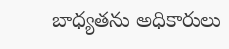బాధ్యతను అధికారులు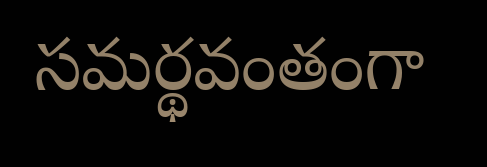సమర్థవంతంగా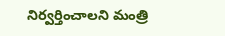నిర్వర్తించాలని మంత్రి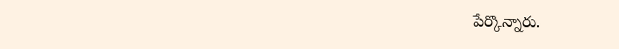పేర్కొన్నారు.